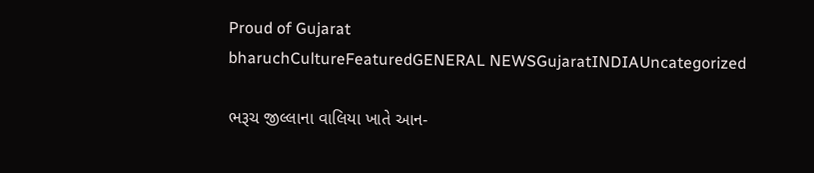Proud of Gujarat
bharuchCultureFeaturedGENERAL NEWSGujaratINDIAUncategorized

ભરૂચ જીલ્લાના વાલિયા ખાતે આન-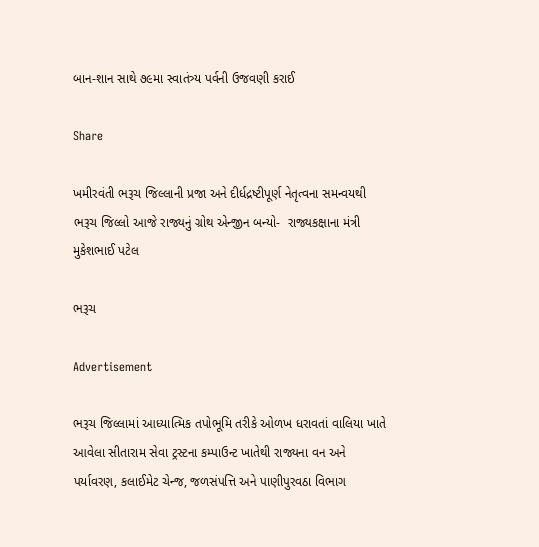બાન-શાન સાથે ૭૯મા સ્વાતંત્ર્ય પર્વની ઉજવણી કરાઈ

Share

ખમીરવંતી ભરૂચ જિલ્લાની પ્રજા અને દીર્ધદ્રષ્ટીપૂર્ણ નેતૃત્વના સમન્વયથી ભરૂચ જિલ્લો આજે રાજ્યનું ગ્રોથ એન્જીન બન્યો-  રાજ્યકક્ષાના મંત્રી મુકેશભાઈ પટેલ

ભરૂચ

Advertisement

ભરૂચ જિલ્લામાં આધ્યાત્મિક તપોભૂમિ તરીકે ઓળખ ધરાવતાં વાલિયા ખાતે આવેલા સીતારામ સેવા ટ્રસ્ટના કમ્પાઉન્ટ ખાતેથી રાજ્યના વન અને પર્યાવરણ, કલાઈમેટ ચેન્જ, જળસંપત્તિ અને પાણીપુરવઠા વિભાગ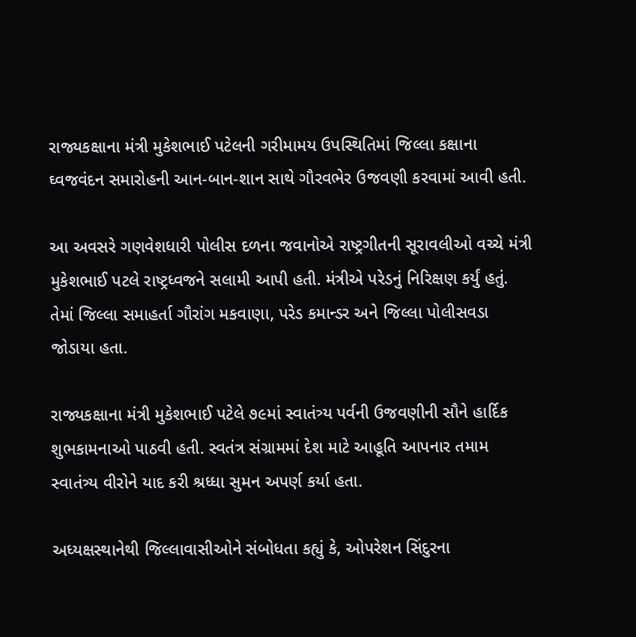રાજ્યકક્ષાના મંત્રી મુકેશભાઈ પટેલની ગરીમામય ઉપસ્થિતિમાં જિલ્લા કક્ષાના ઘ્વજવંદન સમારોહની આન-બાન-શાન સાથે ગૌરવભેર ઉજવણી કરવામાં આવી હતી.

આ અવસરે ગણવેશધારી પોલીસ દળના જવાનોએ રાષ્ટ્રગીતની સૂરાવલીઓ વચ્ચે મંત્રી મુકેશભાઈ પટલે રાષ્ટ્રધ્વજને સલામી આપી હતી. મંત્રીએ પરેડનું નિરિક્ષણ કર્યું હતું. તેમાં જિલ્લા સમાહર્તા ગૌરાંગ મકવાણા, પરેડ કમાન્ડર અને જિલ્લા પોલીસવડા જોડાયા હતા.

રાજ્યકક્ષાના મંત્રી મુકેશભાઈ પટેલે ૭૯માં સ્વાતંત્ર્ય પર્વની ઉજવણીની સૌને હાર્દિક શુભકામનાઓ પાઠવી હતી. સ્વતંત્ર સંગ્રામમાં દેશ માટે આહૂતિ આપનાર તમામ સ્વાતંત્ર્ય વીરોને યાદ કરી શ્રધ્ધા સુમન અપર્ણ કર્યા હતા.

અધ્યક્ષસ્થાનેથી જિલ્લાવાસીઓને સંબોધતા કહ્યું કે, ઓપરેશન સિંદુરના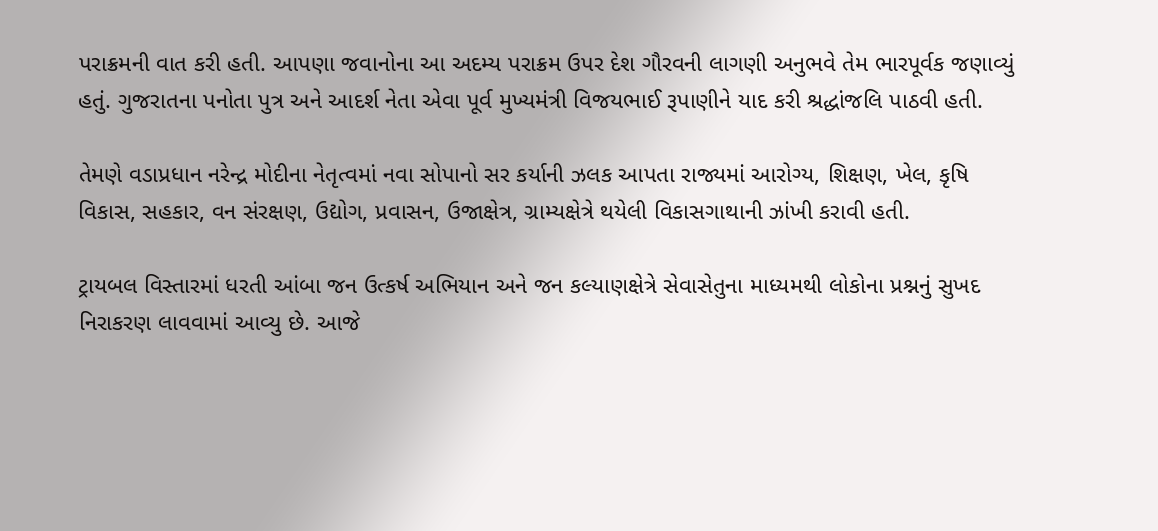પરાક્રમની વાત કરી હતી. આપણા જવાનોના આ અદમ્ય પરાક્રમ ઉપર દેશ ગૌરવની લાગણી અનુભવે તેમ ભારપૂર્વક જણાવ્યું હતું. ગુજરાતના પનોતા પુત્ર અને આદર્શ નેતા એવા પૂર્વ મુખ્યમંત્રી વિજયભાઈ રૂપાણીને યાદ કરી શ્રદ્ધાંજલિ પાઠવી હતી.

તેમણે વડાપ્રધાન નરેન્દ્ર મોદીના નેતૃત્વમાં નવા સોપાનો સર કર્યાની ઝલક આપતા રાજ્યમાં આરોગ્ય, શિક્ષણ, ખેલ, કૃષિ વિકાસ, સહકાર, વન સંરક્ષણ, ઉદ્યોગ, પ્રવાસન, ઉજાક્ષેત્ર, ગ્રામ્યક્ષેત્રે થયેલી વિકાસગાથાની ઝાંખી કરાવી હતી.

ટ્રાયબલ વિસ્તારમાં ધરતી આંબા જન ઉત્કર્ષ અભિયાન અને જન કલ્યાણક્ષેત્રે સેવાસેતુના માધ્યમથી લોકોના પ્રશ્નનું સુખદ નિરાકરણ લાવવામાં આવ્યુ છે. આજે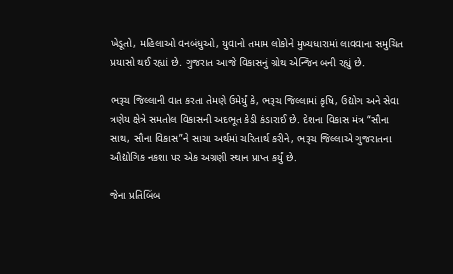ખેડૂતો, મહિલાઓ વનબંધુઓ, યુવાનો તમામ લોકોને મુખ્યધારામાં લાવવાના સમુચિત પ્રયાસો થઈ રહ્યાં છે. ગુજરાત આજે વિકાસનું ગ્રોથ એન્જિન બની રહ્યું છે.

ભરૂચ જિલ્લાની વાત કરતા તેમણે ઉમેર્યું કે, ભરૂચ જિલ્લામાં કૃષિ, ઉદ્યોગ અને સેવા ત્રણેય ક્ષેત્રે સમતોલ વિકાસની અદભૂત કેડી કંડારાઈ છે. દેશના વિકાસ મંત્ર “સૌના સાથ, સૌના વિકાસ”ને સાચા અર્થમાં ચરિતાર્થ કરીને, ભરૂચ જિલ્લાએ ગુજરાતના ઔદ્યોગિક નકશા પર એક અગ્રણી સ્થાન પ્રાપ્ત કર્યું છે.

જેના પ્રતિબિંબ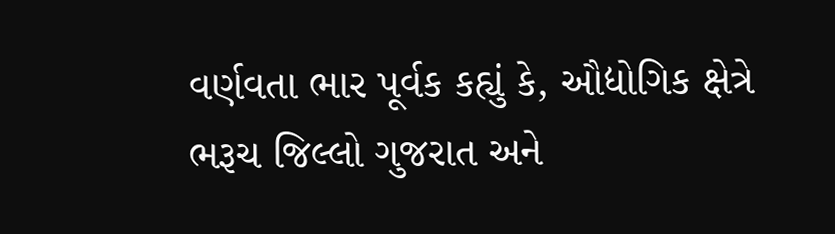વર્ણવતા ભાર પૂર્વક કહ્યું કે, ઔદ્યોગિક ક્ષેત્રે ભરૂચ જિલ્લો ગુજરાત અને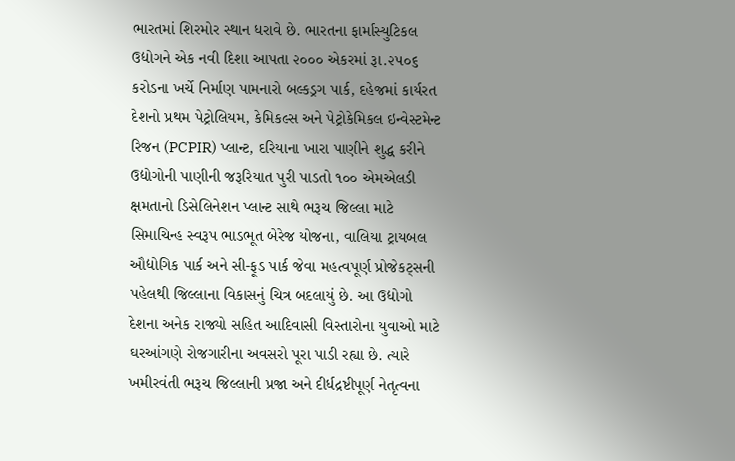ભારતમાં શિરમોર સ્થાન ધરાવે છે. ભારતના ફાર્માસ્યુટિકલ ઉદ્યોગને એક નવી દિશા આપતા ૨૦૦૦ એકરમાં રૂા.૨૫૦૬ કરોડના ખર્ચે નિર્માણ પામનારો બલ્કડ્રગ પાર્ક, દહેજમાં કાર્યરત દેશનો પ્રથમ પેટ્રોલિયમ, કેમિકલ્સ અને પેટ્રોકેમિકલ ઇન્વેસ્ટમેન્ટ રિજન (PCPIR) પ્લાન્ટ, દરિયાના ખારા પાણીને શુદ્ધ કરીને ઉદ્યોગોની પાણીની જરૂરિયાત પુરી પાડતો ૧૦૦ એમએલડી ક્ષમતાનો ડિસેલિનેશન પ્લાન્ટ સાથે ભરૂચ જિલ્લા માટે સિમાચિન્હ સ્વરૂપ ભાડભૂત બેરેજ યોજના, વાલિયા ટ્રાયબલ ઔદ્યોગિક પાર્ક અને સી-ફૂડ પાર્ક જેવા મહત્વપૂર્ણ પ્રોજેકટ્સની પહેલથી જિલ્લાના વિકાસનું ચિત્ર બદલાયું છે. આ ઉદ્યોગો દેશના અનેક રાજ્યો સહિત આદિવાસી વિસ્તારોના યુવાઓ માટે ઘરઆંગણે રોજગારીના અવસરો પૂરા પાડી રહ્યા છે. ત્યારે ખમીરવંતી ભરૂચ જિલ્લાની પ્રજા અને દીર્ધદ્રષ્ટીપૂર્ણ નેતૃત્વના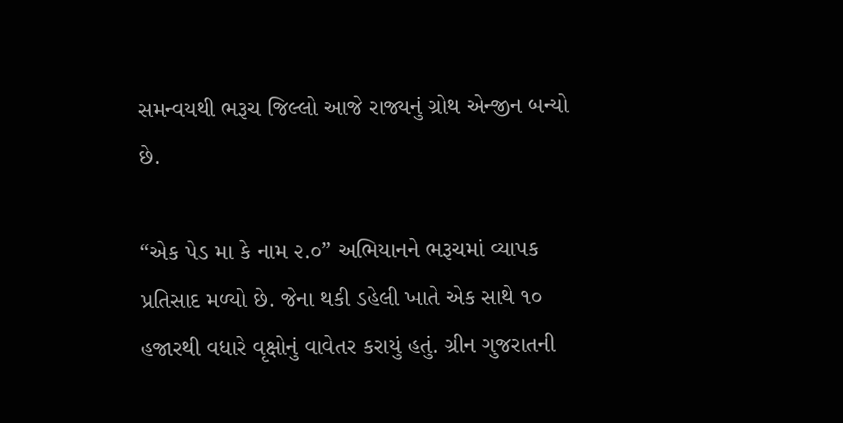સમન્વયથી ભરૂચ જિલ્લો આજે રાજ્યનું ગ્રોથ એન્જીન બન્યો છે.

“એક પેડ મા કે નામ ૨.૦” અભિયાનને ભરૂચમાં વ્યાપક પ્રતિસાદ મળ્યો છે. જેના થકી ડહેલી ખાતે એક સાથે ૧૦ હજારથી વધારે વૃક્ષોનું વાવેતર કરાયું હતું. ગ્રીન ગુજરાતની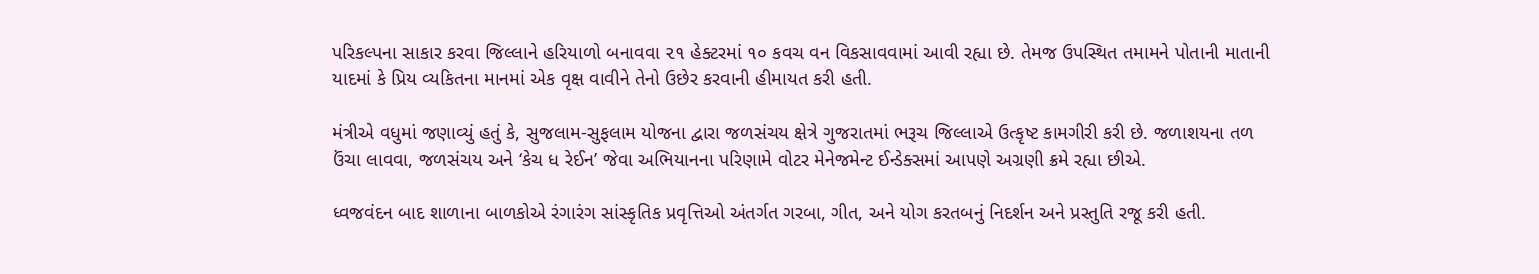પરિકલ્પના સાકાર કરવા જિલ્લાને હરિયાળો બનાવવા ૨૧ હેક્ટરમાં ૧૦ કવચ વન વિકસાવવામાં આવી રહ્યા છે. તેમજ ઉપસ્થિત તમામને પોતાની માતાની યાદમાં કે પ્રિય વ્યકિતના માનમાં એક વૃક્ષ વાવીને તેનો ઉછેર કરવાની હીમાયત કરી હતી.

મંત્રીએ વધુમાં જણાવ્યું હતું કે, સુજલામ-સુફલામ યોજના દ્વારા જળસંચય ક્ષેત્રે ગુજરાતમાં ભરૂચ જિલ્લાએ ઉત્કૃષ્ટ કામગીરી કરી છે. જળાશયના તળ ઉંચા લાવવા, જળસંચય અને ‘કેચ ધ રેઈન’ જેવા અભિયાનના પરિણામે વોટર મેનેજમેન્ટ ઈન્ડેક્સમાં આપણે અગ્રણી ક્રમે રહ્યા છીએ.

ધ્વજવંદન બાદ શાળાના બાળકોએ રંગારંગ સાંસ્કૃતિક પ્રવૃત્તિઓ અંતર્ગત ગરબા, ગીત, અને યોગ કરતબનું નિદર્શન અને પ્રસ્તુતિ રજૂ કરી હતી.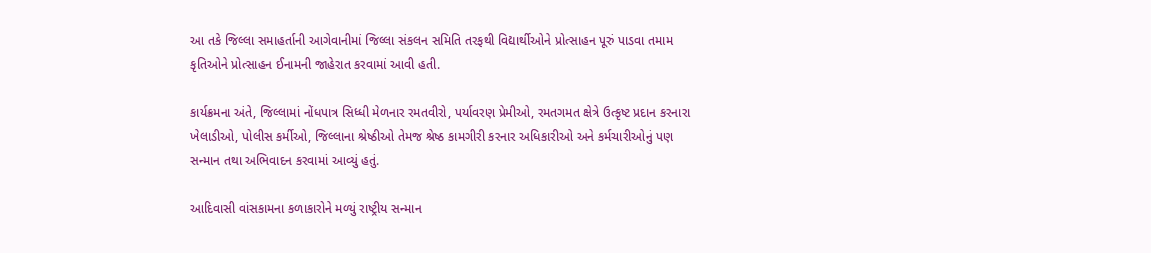આ તકે જિલ્લા સમાહર્તાની આગેવાનીમાં જિલ્લા સંકલન સમિતિ તરફથી વિદ્યાર્થીઓને પ્રોત્સાહન પૂરું પાડવા તમામ કૃતિઓને પ્રોત્સાહન ઈનામની જાહેરાત કરવામાં આવી હતી.

કાર્યક્રમના અંતે, જિલ્લામાં નોંધપાત્ર સિધ્ધી મેળનાર રમતવીરો, પર્યાવરણ પ્રેમીઓ, રમતગમત ક્ષેત્રે ઉત્કૃષ્ટ પ્રદાન કરનારા ખેલાડીઓ, પોલીસ કર્મીઓ, જિલ્લાના શ્રેષ્ઠીઓ તેમજ શ્રેષ્ઠ કામગીરી કરનાર અધિકારીઓ અને કર્મચારીઓનું પણ સન્માન તથા અભિવાદન કરવામાં આવ્યું હતું.

આદિવાસી વાંસકામના કળાકારોને મળ્યું રાષ્ટ્રીય સન્માન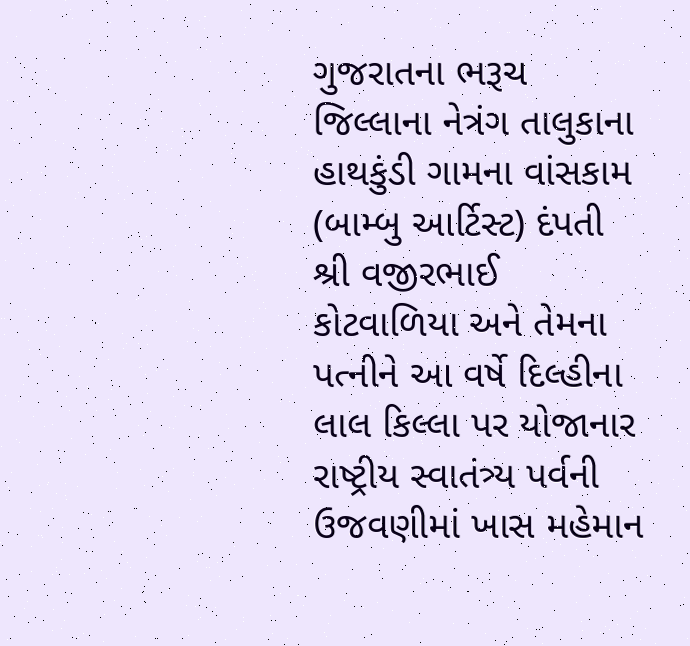ગુજરાતના ભરૂચ જિલ્લાના નેત્રંગ તાલુકાના હાથકુંડી ગામના વાંસકામ (બામ્બુ આર્ટિસ્ટ) દંપતી શ્રી વજીરભાઈ કોટવાળિયા અને તેમના પત્નીને આ વર્ષે દિલ્હીના લાલ કિલ્લા પર યોજાનાર રાષ્ટ્રીય સ્વાતંત્ર્ય પર્વની ઉજવણીમાં ખાસ મહેમાન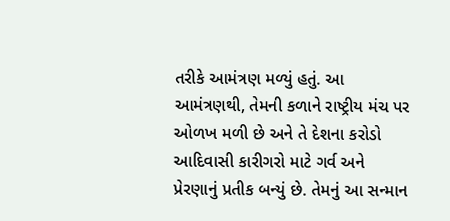તરીકે આમંત્રણ મળ્યું હતું. આ આમંત્રણથી, તેમની કળાને રાષ્ટ્રીય મંચ પર ઓળખ મળી છે અને તે દેશના કરોડો આદિવાસી કારીગરો માટે ગર્વ અને પ્રેરણાનું પ્રતીક બન્યું છે. તેમનું આ સન્માન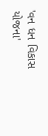'વન ધન વિકાસ યોજના'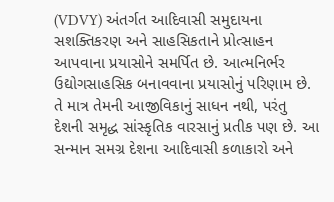(VDVY) અંતર્ગત આદિવાસી સમુદાયના સશક્તિકરણ અને સાહસિકતાને પ્રોત્સાહન આપવાના પ્રયાસોને સમર્પિત છે. આત્મનિર્ભર ઉદ્યોગસાહસિક બનાવવાના પ્રયાસોનું પરિણામ છે.  તે માત્ર તેમની આજીવિકાનું સાધન નથી, પરંતુ દેશની સમૃદ્ધ સાંસ્કૃતિક વારસાનું પ્રતીક પણ છે. આ સન્માન સમગ્ર દેશના આદિવાસી કળાકારો અને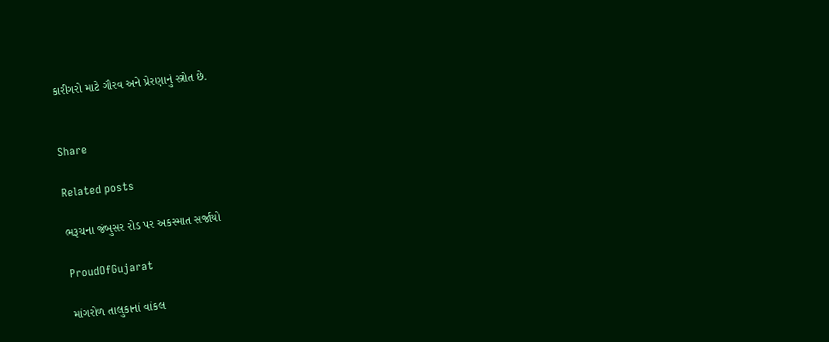કારીગરો માટે ગૌરવ અને પ્રેરણાનું સ્ત્રોત છે.


Share

Related posts

ભરૂચના જંબુસર રોડ પર અકસ્માત સર્જાયો

ProudOfGujarat

માંગરોળ તાલુકાનાં વાંકલ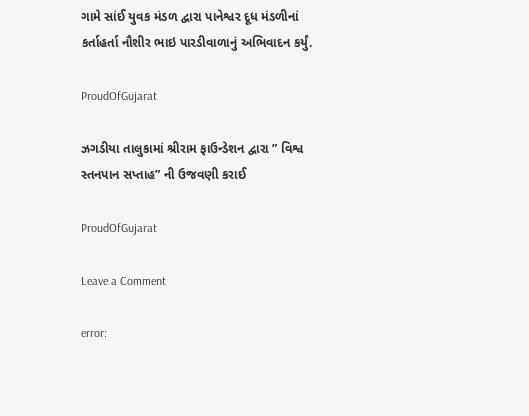ગામે સાંઈ યુવક મંડળ દ્વારા પાનેશ્વર દૂધ મંડળીનાં કર્તાહર્તા નૌશીર ભાઇ પારડીવાળાનું અભિવાદન કર્યું.

ProudOfGujarat

ઝગડીયા તાલુકામાં શ્રીરામ ફાઉન્ડેશન દ્વારા ” વિશ્વ સ્તનપાન સપ્તાહ” ની ઉજવણી કરાઈ

ProudOfGujarat

Leave a Comment

error: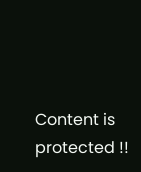Content is protected !!